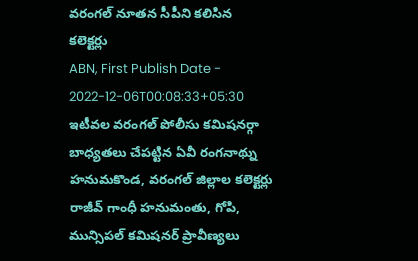వరంగల్ నూతన సీపీని కలిసిన కలెక్టర్లు
ABN, First Publish Date - 2022-12-06T00:08:33+05:30
ఇటీవల వరంగల్ పోలీసు కమిషనర్గా బాధ్యతలు చేపట్టిన ఏవీ రంగనాథ్ను హనుమకొండ, వరంగల్ జిల్లాల కలెక్టర్లు రాజీవ్ గాంధీ హనుమంతు, గోపి, మున్సిపల్ కమిషనర్ ప్రావీణ్యలు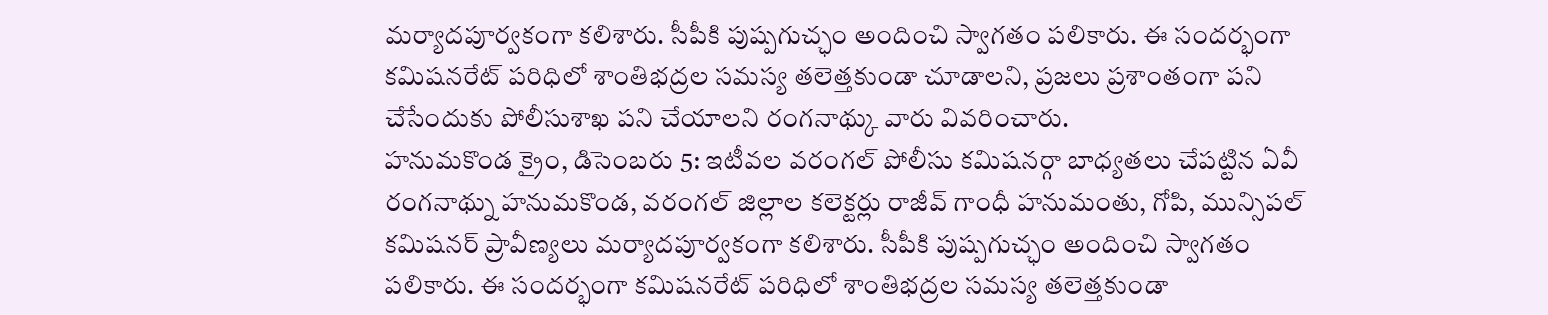మర్యాదపూర్వకంగా కలిశారు. సీపీకి పుష్పగుచ్ఛం అందించి స్వాగతం పలికారు. ఈ సందర్భంగా కమిషనరేట్ పరిధిలో శాంతిభద్రల సమస్య తలెత్తకుండా చూడాలని, ప్రజలు ప్రశాంతంగా పని చేసేందుకు పోలీసుశాఖ పని చేయాలని రంగనాథ్కు వారు వివరించారు.
హనుమకొండ క్రైం, డిసెంబరు 5: ఇటీవల వరంగల్ పోలీసు కమిషనర్గా బాధ్యతలు చేపట్టిన ఏవీ రంగనాథ్ను హనుమకొండ, వరంగల్ జిల్లాల కలెక్టర్లు రాజీవ్ గాంధీ హనుమంతు, గోపి, మున్సిపల్ కమిషనర్ ప్రావీణ్యలు మర్యాదపూర్వకంగా కలిశారు. సీపీకి పుష్పగుచ్ఛం అందించి స్వాగతం పలికారు. ఈ సందర్భంగా కమిషనరేట్ పరిధిలో శాంతిభద్రల సమస్య తలెత్తకుండా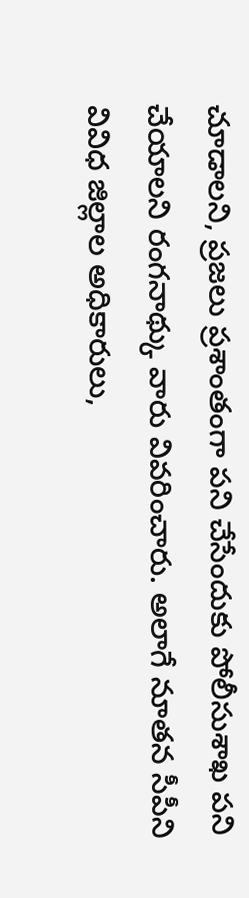చూడాలని, ప్రజలు ప్రశాంతంగా పని చేసేందుకు పోలీసుశాఖ పని చేయాలని రంగనాథ్కు వారు వివరించారు. అలాగే నూతన సీపీని వివిధ జిల్లాల అధికారులు,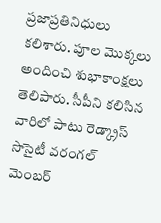ప్రజాప్రతినిధులు కలిశారు. పూల మొక్కలు అందించి శుభాకాంక్షలు తెలిపారు. సీపీని కలిసిన వారిలో పాటు రెడ్క్రాస్ సొసైటీ వరంగల్ మెంబర్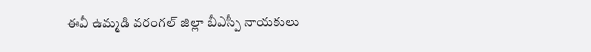ఈవీ ఉమ్మడి వరంగల్ జిల్లా బీఎస్పీ నాయకులు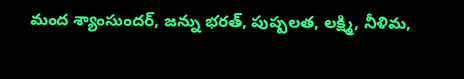మంద శ్యాంసుందర్, జన్ను భరత్, పుష్పలత, లక్ష్మి, నీళిమ,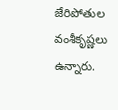జేరిపోతుల వంశీకృష్ణలు ఉన్నారు.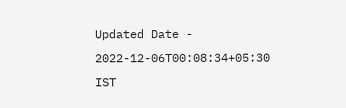Updated Date - 2022-12-06T00:08:34+05:30 IST